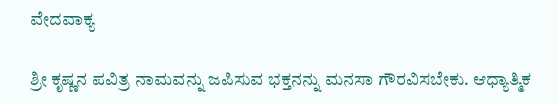ವೇದವಾಕ್ಯ

ಶ್ರೀ ಕೃಷ್ಣನ ಪವಿತ್ರ ನಾಮವನ್ನು ಜಪಿಸುವ ಭಕ್ತನನ್ನು ಮನಸಾ ಗೌರವಿಸಬೇಕು. ಆಧ್ಯಾತ್ಮಿಕ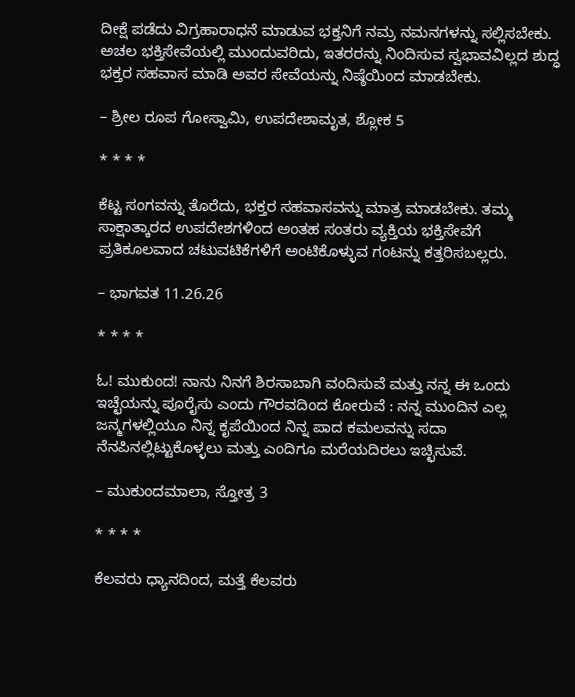ದೀಕ್ಷೆ ಪಡೆದು ವಿಗ್ರಹಾರಾಧನೆ ಮಾಡುವ ಭಕ್ತನಿಗೆ ನಮ್ರ ನಮನಗಳನ್ನು ಸಲ್ಲಿಸಬೇಕು. ಅಚಲ ಭಕ್ತಿಸೇವೆಯಲ್ಲಿ ಮುಂದುವರಿದು, ಇತರರನ್ನು ನಿಂದಿಸುವ ಸ್ವಭಾವವಿಲ್ಲದ ಶುದ್ಧ ಭಕ್ತರ ಸಹವಾಸ ಮಾಡಿ ಅವರ ಸೇವೆಯನ್ನು ನಿಷ್ಠೆಯಿಂದ ಮಾಡಬೇಕು.

– ಶ್ರೀಲ ರೂಪ ಗೋಸ್ವಾಮಿ, ಉಪದೇಶಾಮೃತ, ಶ್ಲೋಕ 5

* * * *

ಕೆಟ್ಟ ಸಂಗವನ್ನು ತೊರೆದು, ಭಕ್ತರ ಸಹವಾಸವನ್ನು ಮಾತ್ರ ಮಾಡಬೇಕು. ತಮ್ಮ ಸಾಕ್ಷಾತ್ಕಾರದ ಉಪದೇಶಗಳಿಂದ ಅಂತಹ ಸಂತರು ವ್ಯಕ್ತಿಯ ಭಕ್ತಿಸೇವೆಗೆ ಪ್ರತಿಕೂಲವಾದ ಚಟುವಟಿಕೆಗಳಿಗೆ ಅಂಟಿಕೊಳ್ಳುವ ಗಂಟನ್ನು ಕತ್ತರಿಸಬಲ್ಲರು.

– ಭಾಗವತ 11.26.26

* * * *

ಓ! ಮುಕುಂದ! ನಾನು ನಿನಗೆ ಶಿರಸಾಬಾಗಿ ವಂದಿಸುವೆ ಮತ್ತು ನನ್ನ ಈ ಒಂದು ಇಚ್ಛೆಯನ್ನು ಪೂರೈಸು ಎಂದು ಗೌರವದಿಂದ ಕೋರುವೆ : ನನ್ನ ಮುಂದಿನ ಎಲ್ಲ ಜನ್ಮಗಳಲ್ಲಿಯೂ ನಿನ್ನ ಕೃಪೆಯಿಂದ ನಿನ್ನ ಪಾದ ಕಮಲವನ್ನು ಸದಾ ನೆನಪಿನಲ್ಲಿಟ್ಟುಕೊಳ್ಳಲು ಮತ್ತು ಎಂದಿಗೂ ಮರೆಯದಿರಲು ಇಚ್ಛಿಸುವೆ.

– ಮುಕುಂದಮಾಲಾ, ಸ್ತೋತ್ರ 3

* * * *

ಕೆಲವರು ಧ್ಯಾನದಿಂದ, ಮತ್ತೆ ಕೆಲವರು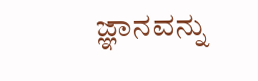ಜ್ಞಾನವನ್ನು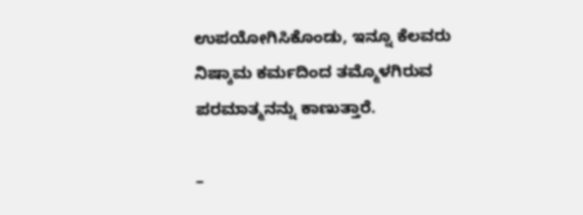ಉಪಯೋಗಿಸಿಕೊಂಡು, ಇನ್ನೂ ಕೆಲವರು ನಿಷ್ಕಾಮ ಕರ್ಮದಿಂದ ತಮ್ಮೊಳಗಿರುವ ಪರಮಾತ್ಮನನ್ನು ಕಾಣುತ್ತಾರೆ.

–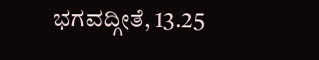ಭಗವದ್ಗೀತೆ, 13.25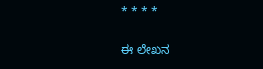* * * *

ಈ ಲೇಖನ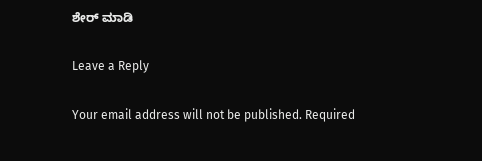ಶೇರ್ ಮಾಡಿ

Leave a Reply

Your email address will not be published. Required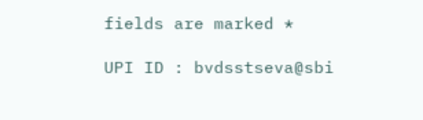fields are marked *

UPI ID : bvdsstseva@sbi